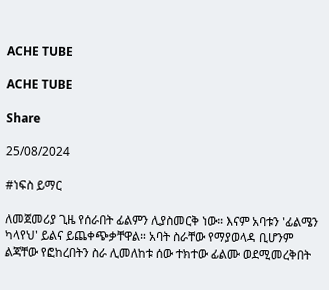ACHE TUBE

ACHE TUBE

Share

25/08/2024

#ነፍስ ይማር

ለመጀመሪያ ጊዜ የሰራበት ፊልምን ሊያስመርቅ ነው። እናም አባቱን 'ፊልሜን ካላየህ' ይልና ይጨቀጭቃቸዋል። አባት ስራቸው የማያወላዳ ቢሆንም ልጃቸው የፎከረበትን ስራ ሊመለከቱ ሰው ተክተው ፊልሙ ወደሚመረቅበት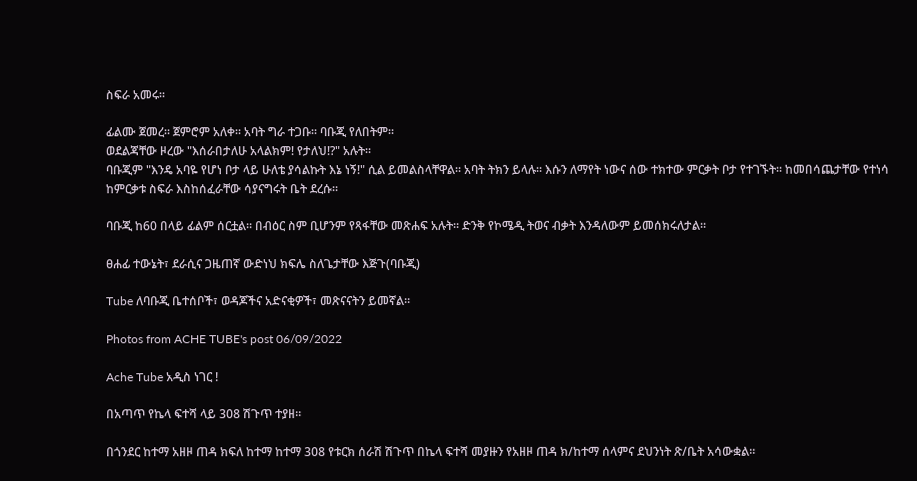ስፍራ አመሩ።

ፊልሙ ጀመረ። ጀምሮም አለቀ። አባት ግራ ተጋቡ። ባቡጂ የለበትም።
ወደልጃቸው ዞረው "እሰራበታለሁ አላልክም! የታለህ!?" አሉት።
ባቡጂም "እንዴ አባዬ የሆነ ቦታ ላይ ሁለቴ ያሳልኩት እኔ ነኝ!" ሲል ይመልስላቸዋል። አባት ትክን ይላሉ። እሱን ለማየት ነውና ሰው ተክተው ምርቃት ቦታ የተገኙት። ከመበሳጨታቸው የተነሳ ከምርቃቱ ስፍራ እስከሰፈራቸው ሳያናግሩት ቤት ደረሱ።

ባቡጂ ከ60 በላይ ፊልም ሰርቷል። በብዕር ስም ቢሆንም የጻፋቸው መጽሐፍ አሉት። ድንቅ የኮሜዲ ትወና ብቃት እንዳለውም ይመሰክሩለታል።

ፀሐፊ ተውኔት፣ ደራሲና ጋዜጠኛ ውድነህ ክፍሌ ስለጌታቸው እጅጉ(ባቡጂ)

Tube ለባቡጂ ቤተሰቦች፣ ወዳጆችና አድናቂዎች፣ መጽናናትን ይመኛል።

Photos from ACHE TUBE's post 06/09/2022

Ache Tube አዲስ ነገር !

በአጣጥ የኬላ ፍተሻ ላይ 308 ሽጉጥ ተያዘ።

በጎንደር ከተማ አዘዞ ጠዳ ክፍለ ከተማ ከተማ 308 የቱርክ ሰራሽ ሽጉጥ በኬላ ፍተሻ መያዙን የአዘዞ ጠዳ ክ/ከተማ ሰላምና ደህንነት ጽ/ቤት አሳውቋል።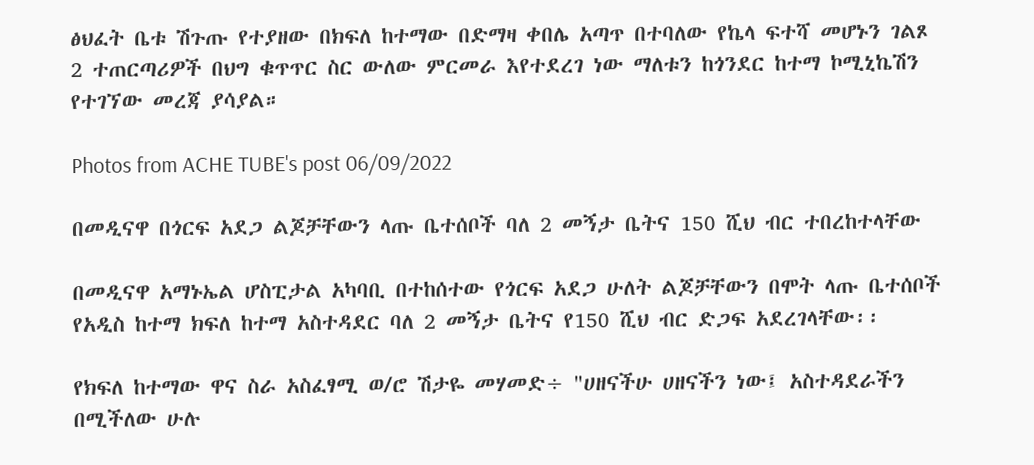ፅህፈት ቤቱ ሽጉጡ የተያዘው በክፍለ ከተማው በድማዛ ቀበሌ አጣጥ በተባለው የኬላ ፍተሻ መሆኑን ገልጾ 2 ተጠርጣሪዎች በህግ ቁጥጥር ስር ውለው ምርመራ እየተደረገ ነው ማለቱን ከጎንደር ከተማ ኮሚኒኬሽን የተገኘው መረጃ ያሳያል።

Photos from ACHE TUBE's post 06/09/2022

በመዲናዋ በጎርፍ አደጋ ልጆቻቸውን ላጡ ቤተሰቦች ባለ 2 መኝታ ቤትና 150 ሺህ ብር ተበረከተላቸው

በመዲናዋ አማኑኤል ሆስፒታል አካባቢ በተከሰተው የጎርፍ አደጋ ሁለት ልጆቻቸውን በሞት ላጡ ቤተሰቦች የአዲስ ከተማ ክፍለ ከተማ አስተዳደር ባለ 2 መኝታ ቤትና የ150 ሺህ ብር ድጋፍ አደረገላቸው፡፡

የክፍለ ከተማው ዋና ስራ አስፈፃሚ ወ/ሮ ሽታዬ መሃመድ÷ "ሀዘናችሁ ሀዘናችን ነው፤ አስተዳደራችን በሚችለው ሁሉ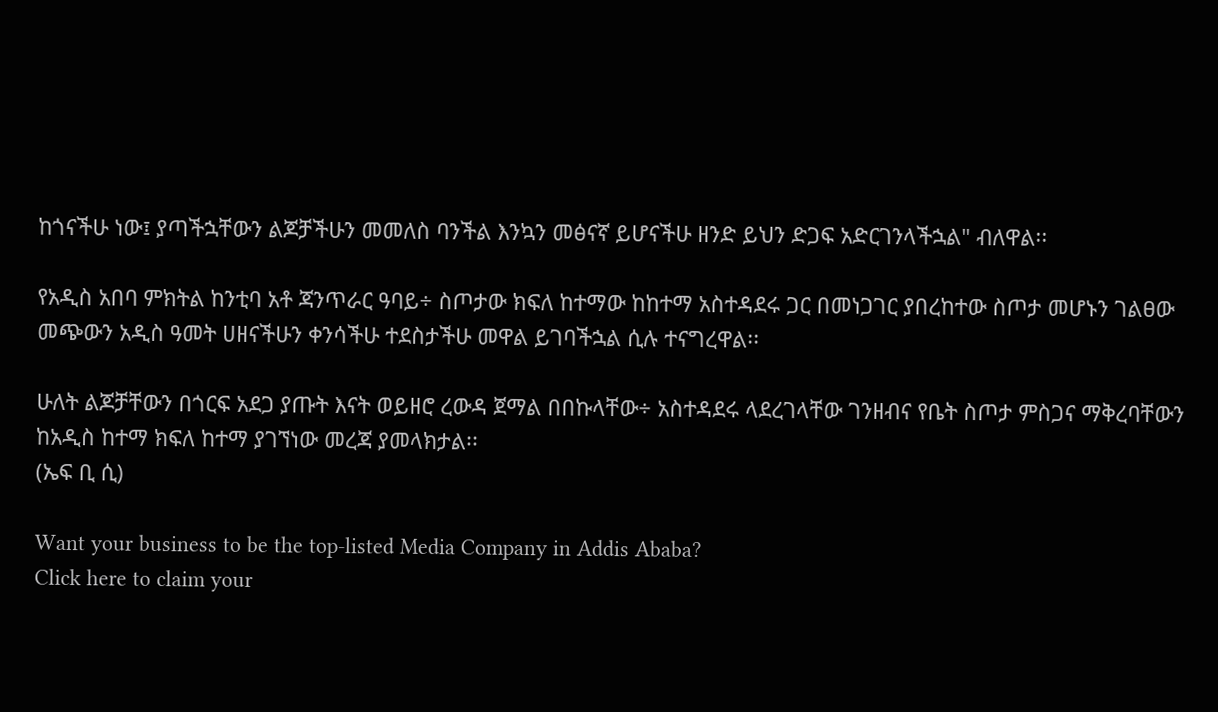ከጎናችሁ ነው፤ ያጣችኋቸውን ልጆቻችሁን መመለስ ባንችል እንኳን መፅናኛ ይሆናችሁ ዘንድ ይህን ድጋፍ አድርገንላችኋል" ብለዋል፡፡

የአዲስ አበባ ምክትል ከንቲባ አቶ ጃንጥራር ዓባይ÷ ስጦታው ክፍለ ከተማው ከከተማ አስተዳደሩ ጋር በመነጋገር ያበረከተው ስጦታ መሆኑን ገልፀው መጭውን አዲስ ዓመት ሀዘናችሁን ቀንሳችሁ ተደስታችሁ መዋል ይገባችኋል ሲሉ ተናግረዋል፡፡

ሁለት ልጆቻቸውን በጎርፍ አደጋ ያጡት እናት ወይዘሮ ረውዳ ጀማል በበኩላቸው÷ አስተዳደሩ ላደረገላቸው ገንዘብና የቤት ስጦታ ምስጋና ማቅረባቸውን ከአዲስ ከተማ ክፍለ ከተማ ያገኘነው መረጃ ያመላክታል፡፡
(ኤፍ ቢ ሲ)

Want your business to be the top-listed Media Company in Addis Ababa?
Click here to claim your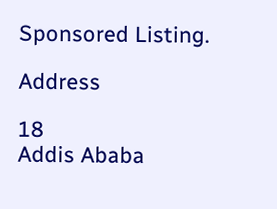Sponsored Listing.

Address

18
Addis Ababa